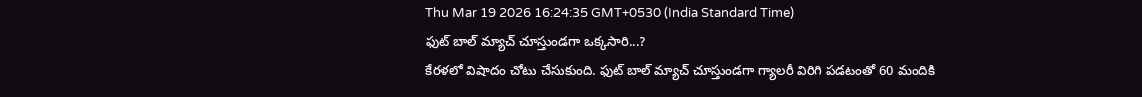Thu Mar 19 2026 16:24:35 GMT+0530 (India Standard Time)
ఫుట్ బాల్ మ్యాచ్ చూస్తుండగా ఒక్కసారి...?
కేరళలో విషాదం చోటు చేసుకుంది. ఫుట్ బాల్ మ్యాచ్ చూస్తుండగా గ్యాలరీ విరిగి పడటంతో 60 మందికి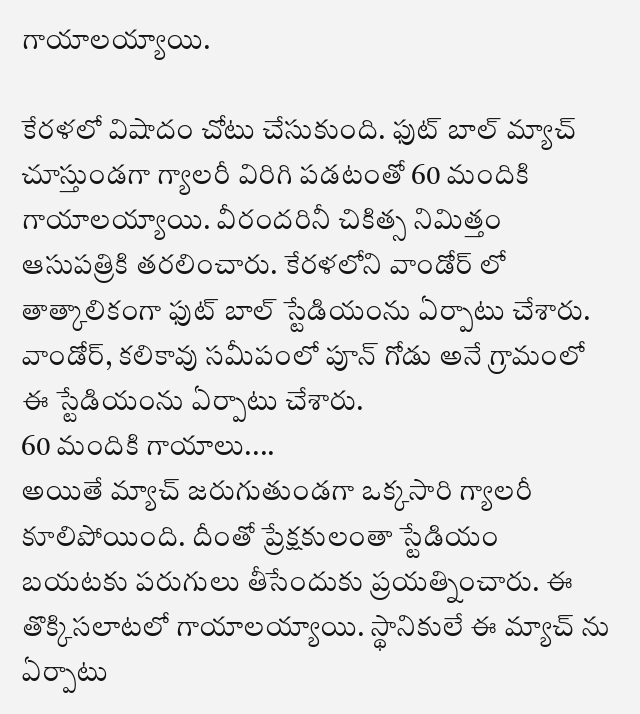గాయాలయ్యాయి.

కేరళలో విషాదం చోటు చేసుకుంది. ఫుట్ బాల్ మ్యాచ్ చూస్తుండగా గ్యాలరీ విరిగి పడటంతో 60 మందికి గాయాలయ్యాయి. వీరందరినీ చికిత్స నిమిత్తం ఆసుపత్రికి తరలించారు. కేరళలోని వాండోర్ లో తాత్కాలికంగా ఫుట్ బాల్ స్టేడియంను ఏర్పాటు చేశారు. వాండోర్, కలికావు సమీపంలో పూన్ గోడు అనే గ్రామంలో ఈ స్టేడియంను ఏర్పాటు చేశారు.
60 మందికి గాయాలు....
అయితే మ్యాచ్ జరుగుతుండగా ఒక్కసారి గ్యాలరీ కూలిపోయింది. దీంతో ప్రేక్షకులంతా స్టేడియం బయటకు పరుగులు తీసేందుకు ప్రయత్నించారు. ఈ తొక్కిసలాటలో గాయాలయ్యాయి. స్థానికులే ఈ మ్యాచ్ ను ఏర్పాటు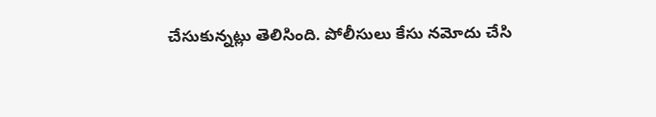చేసుకున్నట్లు తెలిసింది. పోలీసులు కేసు నమోదు చేసి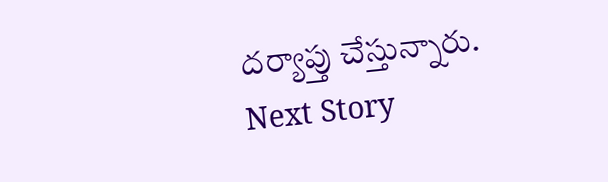దర్యాప్తు చేస్తున్నారు.
Next Story